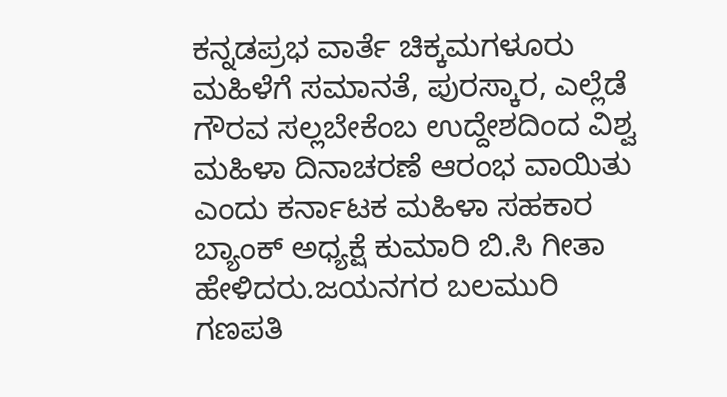ಕನ್ನಡಪ್ರಭ ವಾರ್ತೆ ಚಿಕ್ಕಮಗಳೂರು
ಮಹಿಳೆಗೆ ಸಮಾನತೆ, ಪುರಸ್ಕಾರ, ಎಲ್ಲೆಡೆ ಗೌರವ ಸಲ್ಲಬೇಕೆಂಬ ಉದ್ದೇಶದಿಂದ ವಿಶ್ವ ಮಹಿಳಾ ದಿನಾಚರಣೆ ಆರಂಭ ವಾಯಿತು ಎಂದು ಕರ್ನಾಟಕ ಮಹಿಳಾ ಸಹಕಾರ ಬ್ಯಾಂಕ್ ಅಧ್ಯಕ್ಷೆ ಕುಮಾರಿ ಬಿ.ಸಿ ಗೀತಾ ಹೇಳಿದರು.ಜಯನಗರ ಬಲಮುರಿ ಗಣಪತಿ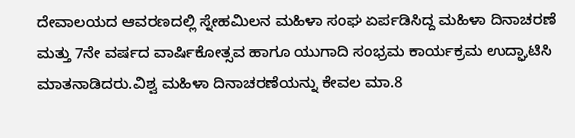ದೇವಾಲಯದ ಆವರಣದಲ್ಲಿ ಸ್ನೇಹಮಿಲನ ಮಹಿಳಾ ಸಂಘ ಏರ್ಪಡಿಸಿದ್ದ ಮಹಿಳಾ ದಿನಾಚರಣೆ ಮತ್ತು 7ನೇ ವರ್ಷದ ವಾರ್ಷಿಕೋತ್ಸವ ಹಾಗೂ ಯುಗಾದಿ ಸಂಭ್ರಮ ಕಾರ್ಯಕ್ರಮ ಉದ್ಘಾಟಿಸಿ ಮಾತನಾಡಿದರು.ವಿಶ್ವ ಮಹಿಳಾ ದಿನಾಚರಣೆಯನ್ನು ಕೇವಲ ಮಾ.8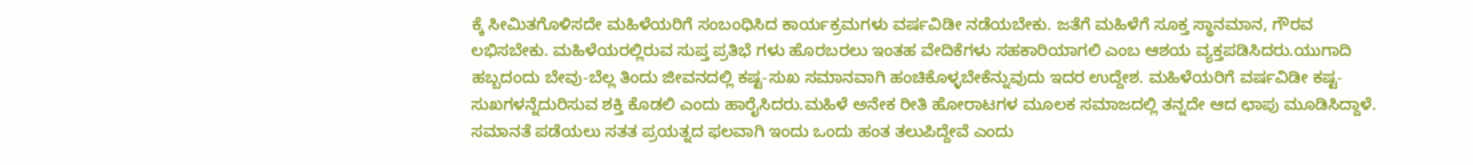ಕ್ಕೆ ಸೀಮಿತಗೊಳಿಸದೇ ಮಹಿಳೆಯರಿಗೆ ಸಂಬಂಧಿಸಿದ ಕಾರ್ಯಕ್ರಮಗಳು ವರ್ಷವಿಡೀ ನಡೆಯಬೇಕು. ಜತೆಗೆ ಮಹಿಳೆಗೆ ಸೂಕ್ತ ಸ್ಥಾನಮಾನ, ಗೌರವ ಲಭಿಸಬೇಕು. ಮಹಿಳೆಯರಲ್ಲಿರುವ ಸುಪ್ತ ಪ್ರತಿಭೆ ಗಳು ಹೊರಬರಲು ಇಂತಹ ವೇದಿಕೆಗಳು ಸಹಕಾರಿಯಾಗಲಿ ಎಂಬ ಆಶಯ ವ್ಯಕ್ತಪಡಿಸಿದರು.ಯುಗಾದಿ ಹಬ್ಬದಂದು ಬೇವು-ಬೆಲ್ಲ ತಿಂದು ಜೀವನದಲ್ಲಿ ಕಷ್ಟ-ಸುಖ ಸಮಾನವಾಗಿ ಹಂಚಿಕೊಳ್ಳಬೇಕೆನ್ನುವುದು ಇದರ ಉದ್ದೇಶ. ಮಹಿಳೆಯರಿಗೆ ವರ್ಷವಿಡೀ ಕಷ್ಟ-ಸುಖಗಳನ್ನೆದುರಿಸುವ ಶಕ್ತಿ ಕೊಡಲಿ ಎಂದು ಹಾರೈಸಿದರು.ಮಹಿಳೆ ಅನೇಕ ರೀತಿ ಹೋರಾಟಗಳ ಮೂಲಕ ಸಮಾಜದಲ್ಲಿ ತನ್ನದೇ ಆದ ಛಾಪು ಮೂಡಿಸಿದ್ದಾಳೆ. ಸಮಾನತೆ ಪಡೆಯಲು ಸತತ ಪ್ರಯತ್ನದ ಫಲವಾಗಿ ಇಂದು ಒಂದು ಹಂತ ತಲುಪಿದ್ದೇವೆ ಎಂದು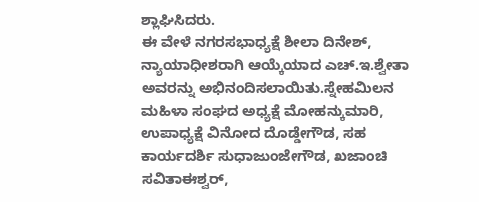ಶ್ಲಾಘಿಸಿದರು.
ಈ ವೇಳೆ ನಗರಸಭಾಧ್ಯಕ್ಷೆ ಶೀಲಾ ದಿನೇಶ್, ನ್ಯಾಯಾಧೀಶರಾಗಿ ಆಯ್ಕೆಯಾದ ಎಚ್.ಇ.ಶ್ವೇತಾ ಅವರನ್ನು ಅಭಿನಂದಿಸಲಾಯಿತು.ಸ್ನೇಹಮಿಲನ ಮಹಿಳಾ ಸಂಘದ ಅಧ್ಯಕ್ಷೆ ಮೋಹನ್ಕುಮಾರಿ, ಉಪಾಧ್ಯಕ್ಷೆ ವಿನೋದ ದೊಡ್ಡೇಗೌಡ, ಸಹ ಕಾರ್ಯದರ್ಶಿ ಸುಧಾಜುಂಜೇಗೌಡ, ಖಜಾಂಚಿ ಸವಿತಾಈಶ್ವರ್,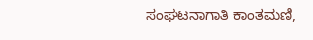ಸಂಘಟನಾಗಾತಿ ಕಾಂತಮಣಿ,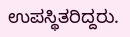ಉಪಸ್ಥಿತರಿದ್ದರು.